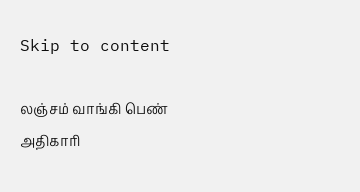Skip to content

லஞ்சம் வாங்கி பெண் அதிகாரி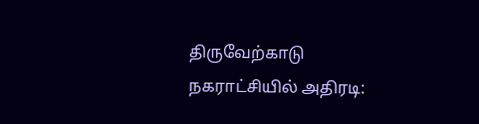திருவேற்காடு நகராட்சியில் அதிரடி: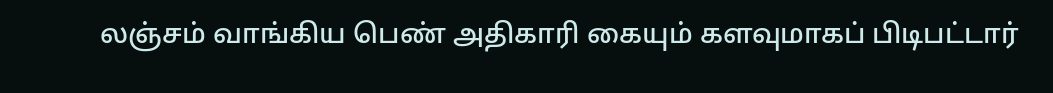லஞ்சம் வாங்கிய பெண் அதிகாரி கையும் களவுமாகப் பிடிபட்டார்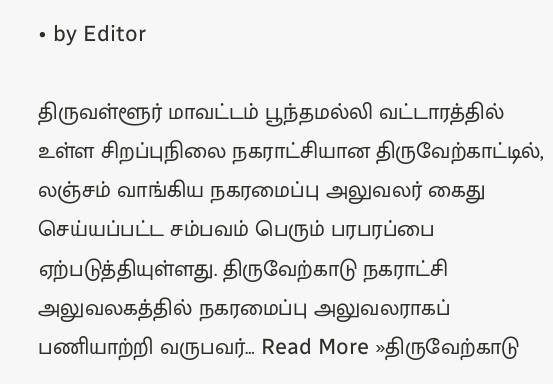• by Editor

திருவள்ளூர் மாவட்டம் பூந்தமல்லி வட்டாரத்தில் உள்ள சிறப்புநிலை நகராட்சியான திருவேற்காட்டில், லஞ்சம் வாங்கிய நகரமைப்பு அலுவலர் கைது செய்யப்பட்ட சம்பவம் பெரும் பரபரப்பை ஏற்படுத்தியுள்ளது. திருவேற்காடு நகராட்சி அலுவலகத்தில் நகரமைப்பு அலுவலராகப் பணியாற்றி வருபவர்… Read More »திருவேற்காடு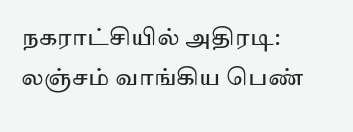நகராட்சியில் அதிரடி: லஞ்சம் வாங்கிய பெண்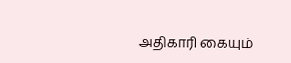அதிகாரி கையும்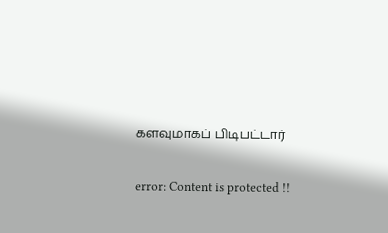களவுமாகப் பிடிபட்டார்

error: Content is protected !!